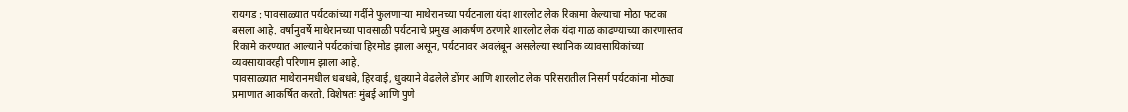रायगड : पावसाळ्यात पर्यटकांच्या गर्दीने फुलणाऱ्या माथेरानच्या पर्यटनाला यंदा शारलोट लेक रिकामा केल्याचा मोठा फटका बसला आहे. वर्षानुवर्षे माथेरानच्या पावसाळी पर्यटनाचे प्रमुख आकर्षण ठरणारे शारलोट लेक यंदा गाळ काढण्याच्या कारणास्तव रिकामे करण्यात आल्याने पर्यटकांचा हिरमोड झाला असून, पर्यटनावर अवलंबून असलेल्या स्थानिक व्यावसायिकांच्या व्यवसायावरही परिणाम झाला आहे.
पावसाळ्यात माथेरानमधील धबधबे, हिरवाई, धुक्याने वेढलेले डोंगर आणि शारलोट लेक परिसरातील निसर्ग पर्यटकांना मोठ्या प्रमाणात आकर्षित करतो. विशेषतः मुंबई आणि पुणे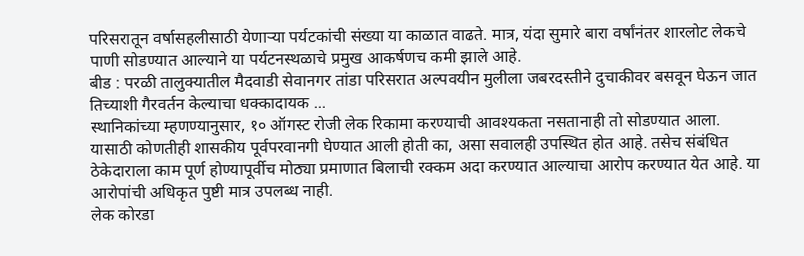परिसरातून वर्षासहलीसाठी येणाऱ्या पर्यटकांची संख्या या काळात वाढते. मात्र, यंदा सुमारे बारा वर्षांनंतर शारलोट लेकचे पाणी सोडण्यात आल्याने या पर्यटनस्थळाचे प्रमुख आकर्षणच कमी झाले आहे.
बीड : परळी तालुक्यातील मैदवाडी सेवानगर तांडा परिसरात अल्पवयीन मुलीला जबरदस्तीने दुचाकीवर बसवून घेऊन जात तिच्याशी गैरवर्तन केल्याचा धक्कादायक ...
स्थानिकांच्या म्हणण्यानुसार, १० ऑगस्ट रोजी लेक रिकामा करण्याची आवश्यकता नसतानाही तो सोडण्यात आला. यासाठी कोणतीही शासकीय पूर्वपरवानगी घेण्यात आली होती का, असा सवालही उपस्थित होत आहे. तसेच संबंधित ठेकेदाराला काम पूर्ण होण्यापूर्वीच मोठ्या प्रमाणात बिलाची रक्कम अदा करण्यात आल्याचा आरोप करण्यात येत आहे. या आरोपांची अधिकृत पुष्टी मात्र उपलब्ध नाही.
लेक कोरडा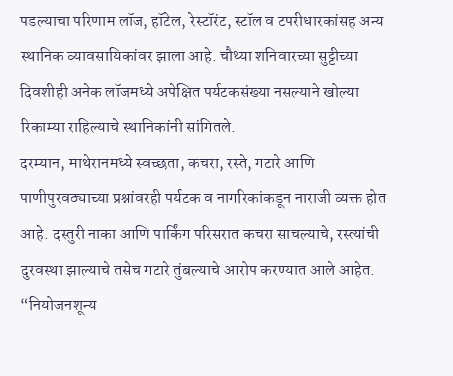पडल्याचा परिणाम लॉज, हॉटेल, रेस्टॉरंट, स्टॉल व टपरीधारकांसह अन्य स्थानिक व्यावसायिकांवर झाला आहे. चौथ्या शनिवारच्या सुट्टीच्या दिवशीही अनेक लॉजमध्ये अपेक्षित पर्यटकसंख्या नसल्याने खोल्या रिकाम्या राहिल्याचे स्थानिकांनी सांगितले.
दरम्यान, माथेरानमध्ये स्वच्छता, कचरा, रस्ते, गटारे आणि पाणीपुरवठ्याच्या प्रश्नांवरही पर्यटक व नागरिकांकडून नाराजी व्यक्त होत आहे. दस्तुरी नाका आणि पार्किंग परिसरात कचरा साचल्याचे, रस्त्यांची दुरवस्था झाल्याचे तसेच गटारे तुंबल्याचे आरोप करण्यात आले आहेत. “नियोजनशून्य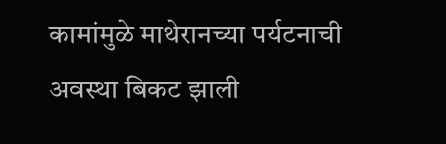कामांमुळे माथेरानच्या पर्यटनाची अवस्था बिकट झाली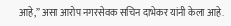आहे,” असा आरोप नगरसेवक सचिन दाभेकर यांनी केला आहे.